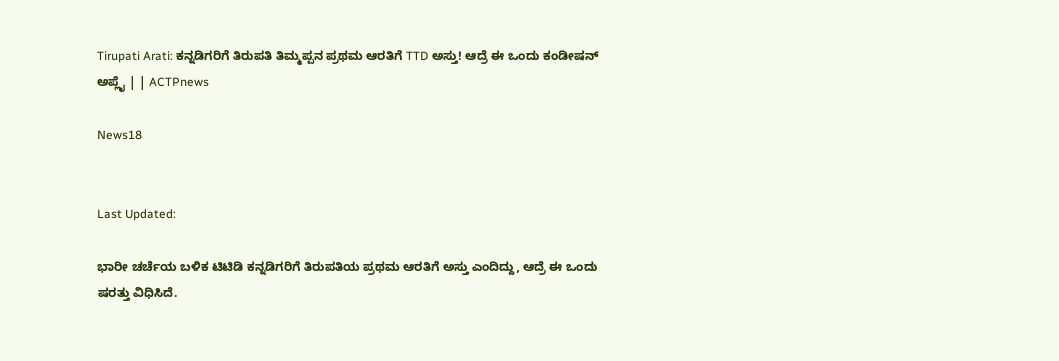Tirupati Arati: ಕನ್ನಡಿಗರಿಗೆ ತಿರುಪತಿ ತಿಮ್ಮಪ್ಪನ ಪ್ರಥಮ ಆರತಿಗೆ TTD ಅಸ್ತು! ಆದ್ರೆ ಈ ಒಂದು ಕಂಡೀಷನ್ ಅಪ್ಲೈ | | ACTPnews

News18


Last Updated:

ಭಾರೀ ಚರ್ಚೆಯ ಬಳಿಕ ಟಿಟಿಡಿ ಕನ್ನಡಿಗರಿಗೆ ತಿರುಪತಿಯ ಪ್ರಥಮ ಆರತಿಗೆ ಅಸ್ತು ಎಂದಿದ್ದು, ಆದ್ರೆ ಈ ಒಂದು ಷರತ್ತು ವಿಧಿಸಿದೆ.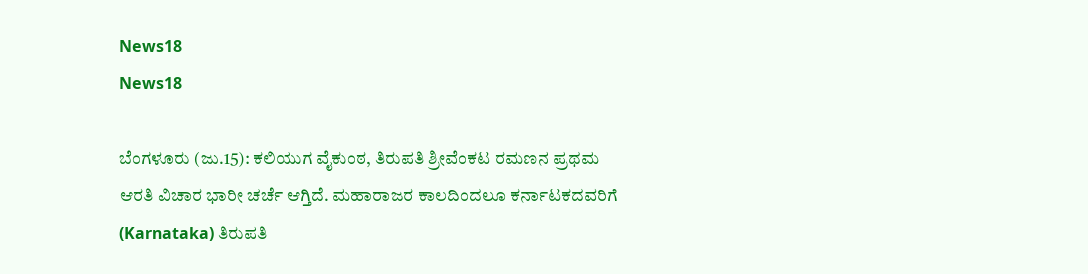News18
News18

ಬೆಂಗಳೂರು (ಜು.15): ಕಲಿಯುಗ ವೈಕುಂಠ, ತಿರುಪತಿ ಶ್ರೀವೆಂಕಟ ರಮಣನ ಪ್ರಥಮ ಆರತಿ ವಿಚಾರ ಭಾರೀ ಚರ್ಚೆ ಆಗ್ತಿದೆ. ಮಹಾರಾಜರ ಕಾಲದಿಂದಲೂ ಕರ್ನಾಟಕದವರಿಗೆ (Karnataka) ತಿರುಪತಿ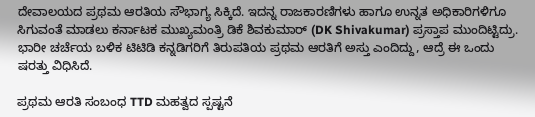ದೇವಾಲಯದ ಪ್ರಥಮ ಆರತಿಯ ಸೌಭಾಗ್ಯ ಸಿಕ್ಕಿದೆ. ಇದನ್ನ ರಾಜಕಾರಣಿಗಳು ಹಾಗೂ ಉನ್ನತ ಅಧಿಕಾರಿಗಳಿಗೂ ಸಿಗುವಂತೆ ಮಾಡಲು ಕರ್ನಾಟಕ ಮುಖ್ಯಮಂತ್ರಿ ಡಿಕೆ ಶಿವಕುಮಾರ್ (DK Shivakumar) ಪ್ರಸ್ತಾಪ ಮುಂದಿಟ್ಟಿದ್ರು. ಭಾರೀ ಚರ್ಚೆಯ ಬಳಿಕ ಟಿಟಿಡಿ ಕನ್ನಡಿಗರಿಗೆ ತಿರುಪತಿಯ ಪ್ರಥಮ ಆರತಿಗೆ ಅಸ್ತು ಎಂದಿದ್ದು, ಆದ್ರೆ ಈ ಒಂದು ಷರತ್ತು ವಿಧಿಸಿದೆ.

ಪ್ರಥಮ ಆರತಿ ಸಂಬಂಧ TTD ಮಹತ್ವದ ಸ್ಪಷ್ಟನೆ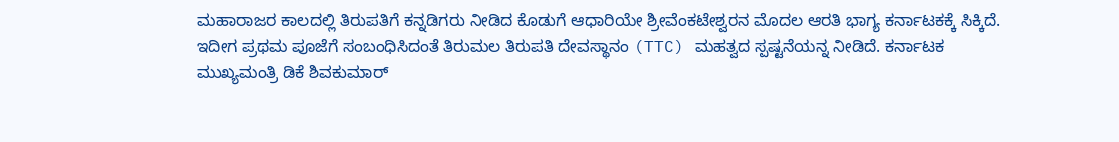ಮಹಾರಾಜರ ಕಾಲದಲ್ಲಿ ತಿರುಪತಿಗೆ ಕನ್ನಡಿಗರು ನೀಡಿದ ಕೊಡುಗೆ ಆಧಾರಿಯೇ ಶ್ರೀವೆಂಕಟೇಶ್ವರನ ಮೊದಲ ಆರತಿ ಭಾಗ್ಯ ಕರ್ನಾಟಕಕ್ಕೆ ಸಿಕ್ಕಿದೆ. ಇದೀಗ ಪ್ರಥಮ ಪೂಜೆಗೆ ಸಂಬಂಧಿಸಿದಂತೆ ತಿರುಮಲ ತಿರುಪತಿ ದೇವಸ್ಥಾನಂ (TTC) ಮಹತ್ವದ ಸ್ಪಷ್ಟನೆಯನ್ನ ನೀಡಿದೆ. ಕರ್ನಾಟಕ ಮುಖ್ಯಮಂತ್ರಿ ಡಿಕೆ ಶಿವಕುಮಾರ್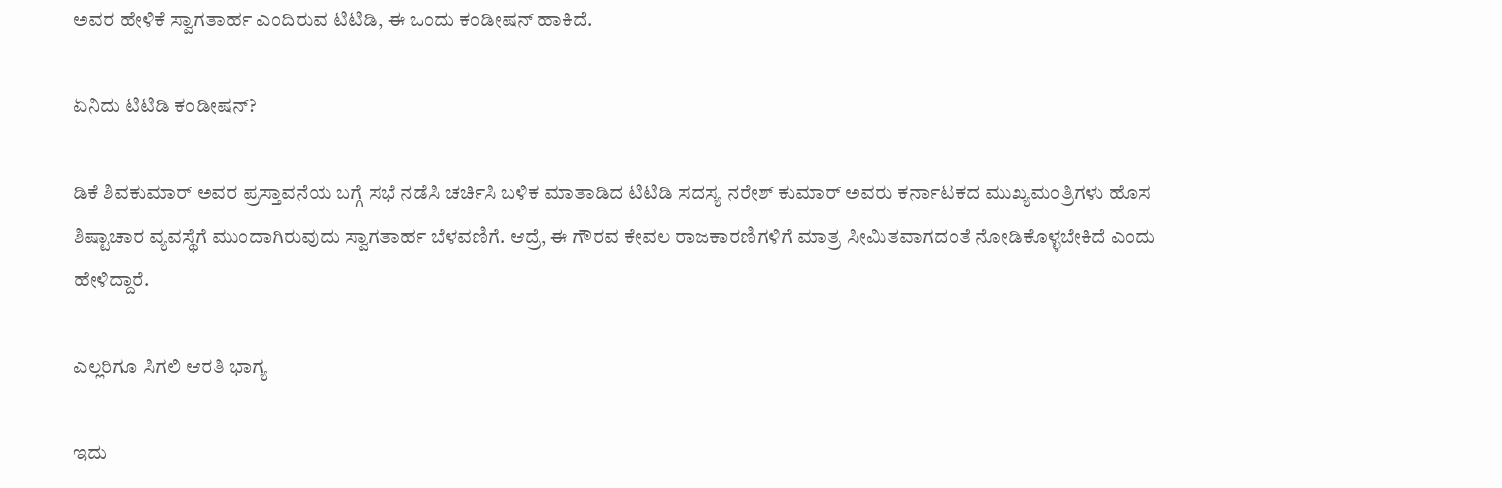ಅವರ ಹೇಳಿಕೆ ಸ್ವಾಗತಾರ್ಹ ಎಂದಿರುವ ಟಿಟಿಡಿ, ಈ ಒಂದು ಕಂಡೀಷನ್ ಹಾಕಿದೆ.

ಏನಿದು ಟಿಟಿಡಿ ಕಂಡೀಷನ್?

ಡಿಕೆ ಶಿವಕುಮಾರ್ ಅವರ ಪ್ರಸ್ತಾವನೆಯ ಬಗ್ಗೆ ಸಭೆ ನಡೆಸಿ ಚರ್ಚಿಸಿ ಬಳಿಕ ಮಾತಾಡಿದ ಟಿಟಿಡಿ ಸದಸ್ಯ ನರೇಶ್ ಕುಮಾರ್ ಅವರು ಕರ್ನಾಟಕದ ಮುಖ್ಯಮಂತ್ರಿಗಳು ಹೊಸ ಶಿಷ್ಟಾಚಾರ ವ್ಯವಸ್ಥೆಗೆ ಮುಂದಾಗಿರುವುದು ಸ್ವಾಗತಾರ್ಹ ಬೆಳವಣಿಗೆ. ಆದ್ರೆ, ಈ ಗೌರವ ಕೇವಲ ರಾಜಕಾರಣಿಗಳಿಗೆ ಮಾತ್ರ ಸೀಮಿತವಾಗದಂತೆ ನೋಡಿಕೊಳ್ಳಬೇಕಿದೆ ಎಂದು ಹೇಳಿದ್ದಾರೆ.

ಎಲ್ಲರಿಗೂ ಸಿಗಲಿ ಆರತಿ ಭಾಗ್ಯ

ಇದು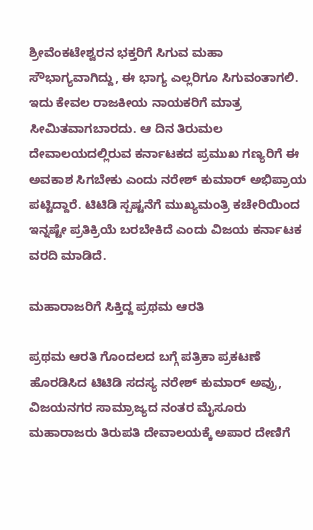ಶ್ರೀವೆಂಕಟೇಶ್ವರನ ಭಕ್ತರಿಗೆ ಸಿಗುವ ಮಹಾ ಸೌಭಾಗ್ಯವಾಗಿದ್ದು, ಈ ಭಾಗ್ಯ ಎಲ್ಲರಿಗೂ ಸಿಗುವಂತಾಗಲಿ. ಇದು ಕೇವಲ ರಾಜಕೀಯ ನಾಯಕರಿಗೆ ಮಾತ್ರ ಸೀಮಿತವಾಗಬಾರದು. ಆ ದಿನ ತಿರುಮಲ ದೇವಾಲಯದಲ್ಲಿರುವ ಕರ್ನಾಟಕದ ಪ್ರಮುಖ ಗಣ್ಯರಿಗೆ ಈ ಅವಕಾಶ ಸಿಗಬೇಕು ಎಂದು ನರೇಶ್ ಕುಮಾರ್ ಅಭಿಪ್ರಾಯ ಪಟ್ಟಿದ್ದಾರೆ. ಟಿಟಿಡಿ ಸ್ಪಷ್ಟನೆಗೆ ಮುಖ್ಯಮಂತ್ರಿ ಕಚೇರಿಯಿಂದ ಇನ್ನಷ್ಟೇ ಪ್ರತಿಕ್ರಿಯೆ ಬರಬೇಕಿದೆ ಎಂದು ವಿಜಯ ಕರ್ನಾಟಕ ವರದಿ ಮಾಡಿದೆ.

ಮಹಾರಾಜರಿಗೆ ಸಿಕ್ತಿದ್ದ ಪ್ರಥಮ ಆರತಿ

ಪ್ರಥಮ ಆರತಿ ಗೊಂದಲದ ಬಗ್ಗೆ ಪತ್ರಿಕಾ ಪ್ರಕಟಣೆ ಹೊರಡಿಸಿದ ಟಿಟಿಡಿ ಸದಸ್ಯ ನರೇಶ್ ಕುಮಾರ್ ಅವ್ರು, ವಿಜಯನಗರ ಸಾಮ್ರಾಜ್ಯದ ನಂತರ ಮೈಸೂರು ಮಹಾರಾಜರು ತಿರುಪತಿ ದೇವಾಲಯಕ್ಕೆ ಅಪಾರ ದೇಣಿಗೆ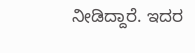ನೀಡಿದ್ದಾರೆ. ಇದರ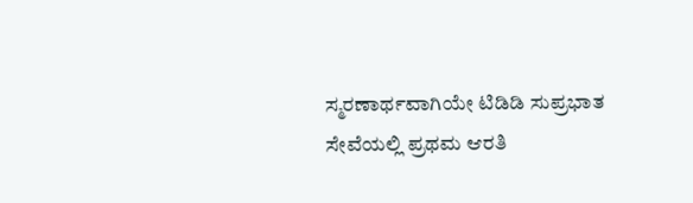ಸ್ಮರಣಾರ್ಥವಾಗಿಯೇ ಟಿಡಿಡಿ ಸುಪ್ರಭಾತ ಸೇವೆಯಲ್ಲಿ ಪ್ರಥಮ ಆರತಿ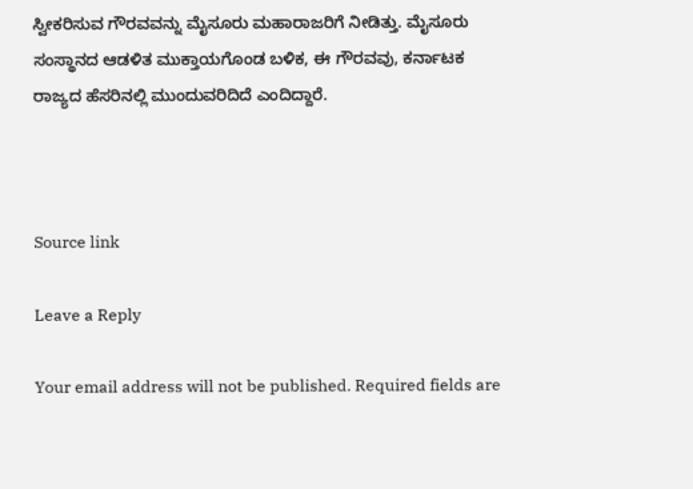ಸ್ವೀಕರಿಸುವ ಗೌರವವನ್ನು ಮೈಸೂರು ಮಹಾರಾಜರಿಗೆ ನೀಡಿತ್ತು. ಮೈಸೂರು ಸಂಸ್ಥಾನದ ಆಡಳಿತ ಮುಕ್ತಾಯಗೊಂಡ ಬಳಿಕ, ಈ ಗೌರವವು, ಕರ್ನಾಟಕ ರಾಜ್ಯದ ಹೆಸರಿನಲ್ಲಿ ಮುಂದುವರಿದಿದೆ ಎಂದಿದ್ದಾರೆ.



Source link

Leave a Reply

Your email address will not be published. Required fields are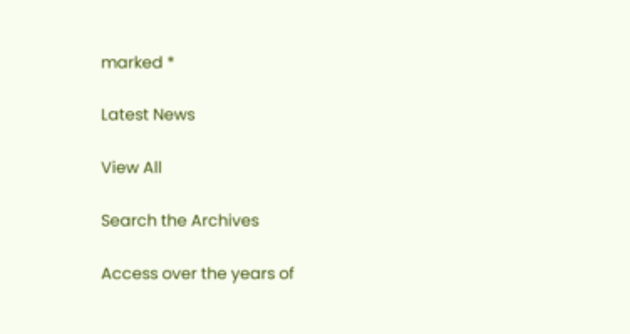marked *

Latest News

View All

Search the Archives

Access over the years of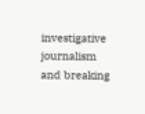investigative journalism and breaking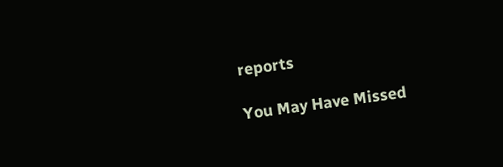reports

You May Have Missed